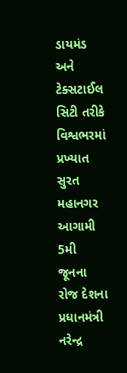ડાયમંડ અને ટેક્સટાઈલ સિટી તરીકે વિશ્વભરમાં પ્રખ્યાત સુરત મહાનગર આગામી 5મી જૂનના રોજ દેશના પ્રધાનમંત્રી નરેન્દ્ર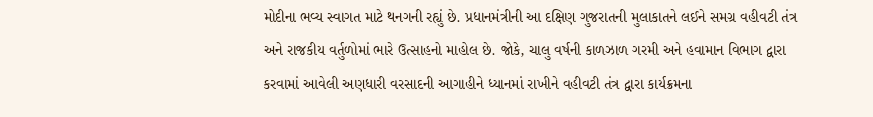મોદીના ભવ્ય સ્વાગત માટે થનગની રહ્યું છે. પ્રધાનમંત્રીની આ દક્ષિણ ગુજરાતની મુલાકાતને લઈને સમગ્ર વહીવટી તંત્ર અને રાજકીય વર્તુળોમાં ભારે ઉત્સાહનો માહોલ છે. જોકે, ચાલુ વર્ષની કાળઝાળ ગરમી અને હવામાન વિભાગ દ્વારા કરવામાં આવેલી અણધારી વરસાદની આગાહીને ધ્યાનમાં રાખીને વહીવટી તંત્ર દ્વારા કાર્યક્રમના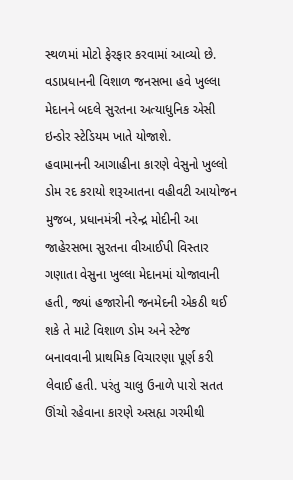સ્થળમાં મોટો ફેરફાર કરવામાં આવ્યો છે. વડાપ્રધાનની વિશાળ જનસભા હવે ખુલ્લા મેદાનને બદલે સુરતના અત્યાધુનિક એસી ઇન્ડોર સ્ટેડિયમ ખાતે યોજાશે.
હવામાનની આગાહીના કારણે વેસુનો ખુલ્લો ડોમ રદ કરાયો શરૂઆતના વહીવટી આયોજન મુજબ, પ્રધાનમંત્રી નરેન્દ્ર મોદીની આ જાહેરસભા સુરતના વીઆઈપી વિસ્તાર ગણાતા વેસુના ખુલ્લા મેદાનમાં યોજાવાની હતી, જ્યાં હજારોની જનમેદની એકઠી થઈ શકે તે માટે વિશાળ ડોમ અને સ્ટેજ બનાવવાની પ્રાથમિક વિચારણા પૂર્ણ કરી લેવાઈ હતી. પરંતુ ચાલુ ઉનાળે પારો સતત ઊંચો રહેવાના કારણે અસહ્ય ગરમીથી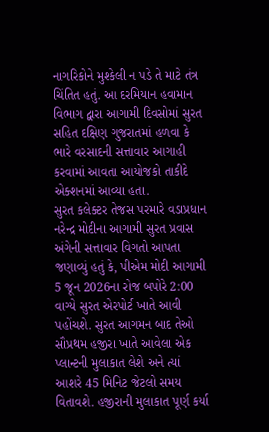નાગરિકોને મુશ્કેલી ન પડે તે માટે તંત્ર ચિંતિત હતું. આ દરમિયાન હવામાન વિભાગ દ્વારા આગામી દિવસોમાં સુરત સહિત દક્ષિણ ગુજરાતમાં હળવા કે ભારે વરસાદની સત્તાવાર આગાહી કરવામાં આવતા આયોજકો તાકીદે એક્શનમાં આવ્યા હતા.
સુરત કલેક્ટર તેજસ પરમારે વડાપ્રધાન નરેન્દ્ર મોદીના આગામી સુરત પ્રવાસ અંગેની સત્તાવાર વિગતો આપતા જણાવ્યું હતું કે, પીએમ મોદી આગામી 5 જૂન 2026ના રોજ બપોરે 2:00 વાગ્યે સુરત એરપોર્ટ ખાતે આવી પહોંચશે. સુરત આગમન બાદ તેઓ સૌપ્રથમ હજીરા ખાતે આવેલા એક પ્લાન્ટની મુલાકાત લેશે અને ત્યાં આશરે 45 મિનિટ જેટલો સમય વિતાવશે. હજીરાની મુલાકાત પૂર્ણ કર્યા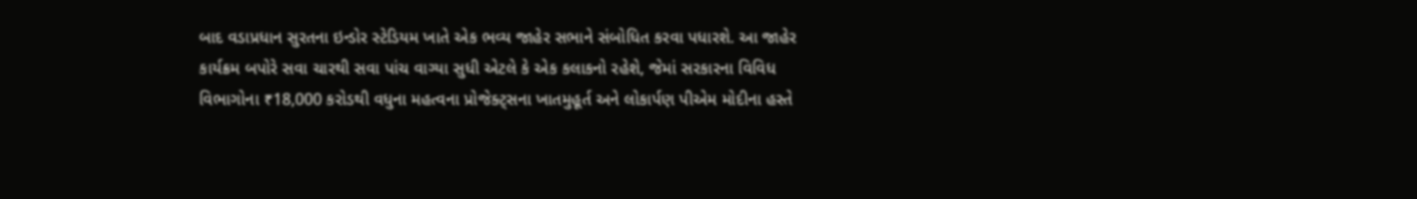બાદ વડાપ્રધાન સુરતના ઇન્ડોર સ્ટેડિયમ ખાતે એક ભવ્ય જાહેર સભાને સંબોધિત કરવા પધારશે. આ જાહેર કાર્યક્રમ બપોરે સવા ચારથી સવા પાંચ વાગ્યા સુધી એટલે કે એક કલાકનો રહેશે, જેમાં સરકારના વિવિધ વિભાગોના ₹18,000 કરોડથી વધુના મહત્વના પ્રોજેક્ટ્સના ખાતમુહૂર્ત અને લોકાર્પણ પીએમ મોદીના હસ્તે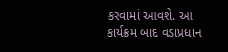કરવામાં આવશે. આ કાર્યક્રમ બાદ વડાપ્રધાન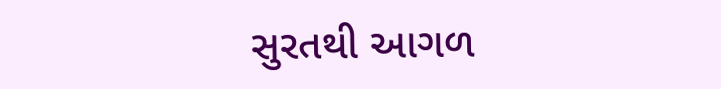સુરતથી આગળ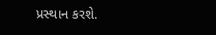પ્રસ્થાન કરશે.